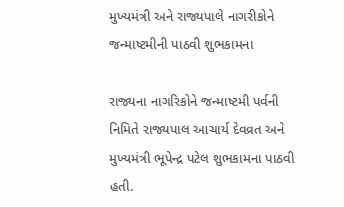મુખ્યમંત્રી અને રાજ્યપાલે નાગરીકોને જન્માષ્ટમીની પાઠવી શુભકામના

રાજ્યના નાગરિકોને જન્માષ્ટમી પર્વની નિમિતે રાજ્યપાલ આચાર્ય દેવવ્રત અને મુખ્યમંત્રી ભૂપેન્દ્ર પટેલ શુભકામના પાઠવી હતી.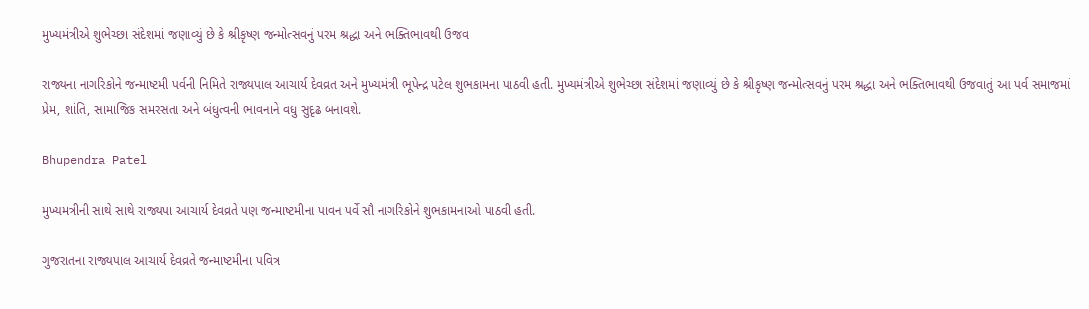મુખ્યમંત્રીએ શુભેચ્છા સંદેશમાં જણાવ્યું છે કે શ્રીકૃષ્ણ જન્મોત્સવનું પરમ શ્રદ્ધા અને ભક્તિભાવથી ઉજવ

રાજ્યના નાગરિકોને જન્માષ્ટમી પર્વની નિમિતે રાજ્યપાલ આચાર્ય દેવવ્રત અને મુખ્યમંત્રી ભૂપેન્દ્ર પટેલ શુભકામના પાઠવી હતી. મુખ્યમંત્રીએ શુભેચ્છા સંદેશમાં જણાવ્યું છે કે શ્રીકૃષ્ણ જન્મોત્સવનું પરમ શ્રદ્ધા અને ભક્તિભાવથી ઉજવાતું આ પર્વ સમાજમાં પ્રેમ, શાંતિ, સામાજિક સમરસતા અને બંધુત્વની ભાવનાને વધુ સુદૃઢ બનાવશે.

Bhupendra Patel

મુખ્યમત્રીની સાથે સાથે રાજ્યપા આચાર્ય દેવવ્રતે પણ જન્માષ્ટમીના પાવન પર્વે સૌ નાગરિકોને શુભકામનાઓ પાઠવી હતી.

ગુજરાતના રાજ્યપાલ આચાર્ય દેવવ્રતે જન્માષ્ટમીના પવિત્ર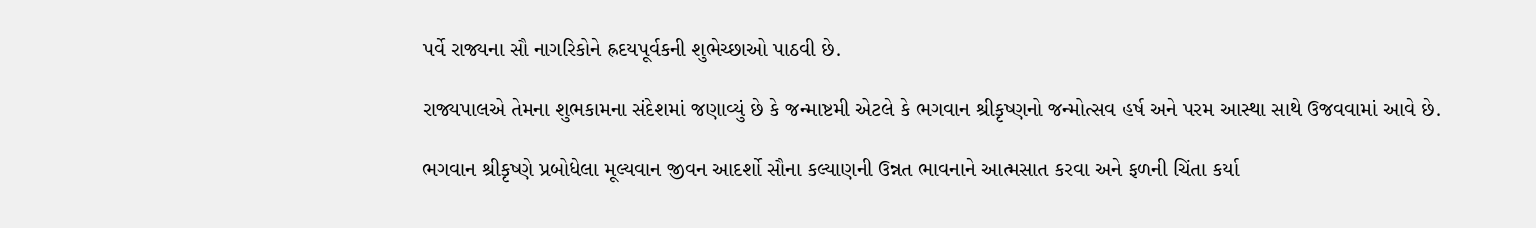પર્વે રાજ્યના સૌ નાગરિકોને હ્રદયપૂર્વકની શુભેચ્છાઓ પાઠવી છે.

રાજ્યપાલએ તેમના શુભકામના સંદેશમાં જણાવ્યું છે કે જન્માષ્ટમી એટલે કે ભગવાન શ્રીકૃષ્ણનો જન્મોત્સવ હર્ષ અને પરમ આસ્થા સાથે ઉજવવામાં આવે છે.

ભગવાન શ્રીકૃષ્ણે પ્રબોધેલા મૂલ્યવાન જીવન આદર્શો સૌના કલ્યાણની ઉન્નત ભાવનાને આત્મસાત કરવા અને ફળની ચિંતા કર્યા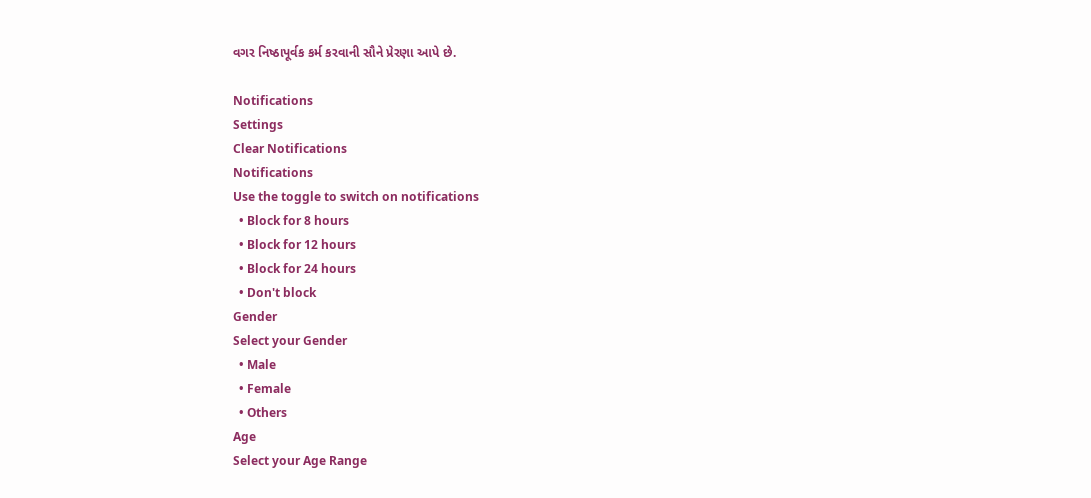વગર નિષ્ઠાપૂર્વક કર્મ કરવાની સૌને પ્રેરણા આપે છે.

Notifications
Settings
Clear Notifications
Notifications
Use the toggle to switch on notifications
  • Block for 8 hours
  • Block for 12 hours
  • Block for 24 hours
  • Don't block
Gender
Select your Gender
  • Male
  • Female
  • Others
Age
Select your Age Range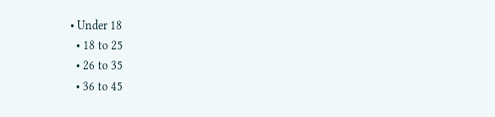• Under 18
  • 18 to 25
  • 26 to 35
  • 36 to 45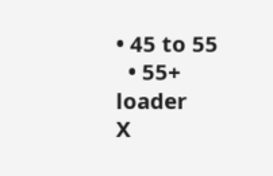• 45 to 55
  • 55+
loader
X